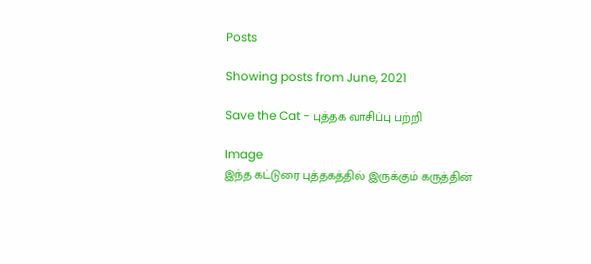Posts

Showing posts from June, 2021

Save the Cat - புத்தக வாசிப்பு பற்றி

Image
இந்த கட்டுரை புத்தகத்தில் இருக்கும் கருத்தின்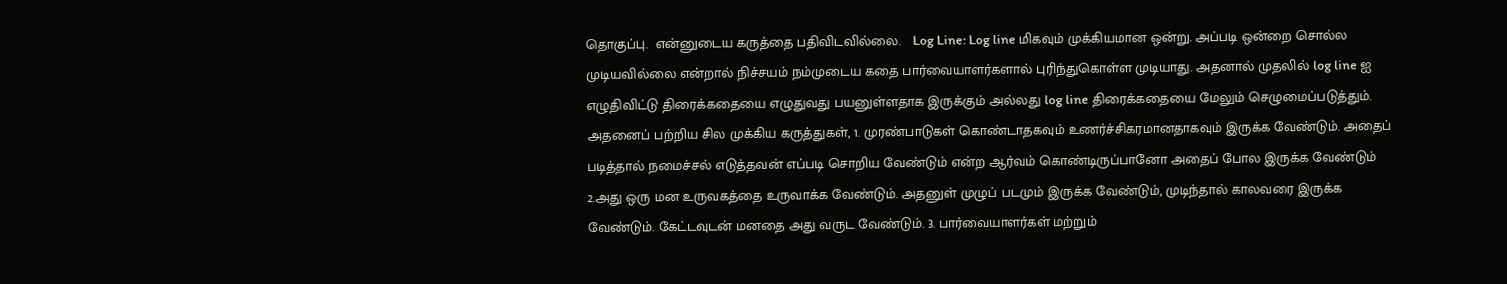தொகுப்பு.  என்னுடைய கருத்தை பதிவிடவில்லை.   Log Line: Log line மிகவும் முக்கியமான ஒன்று. அப்படி ஒன்றை சொல்ல முடியவில்லை என்றால் நிச்சயம் நம்முடைய கதை பார்வையாளர்களால் புரிந்துகொள்ள முடியாது. அதனால் முதலில் log line ஐ எழுதிவிட்டு திரைக்கதையை எழுதுவது பயனுள்ளதாக இருக்கும் அல்லது log line திரைக்கதையை மேலும் செழுமைப்படுத்தும். அதனைப் பற்றிய சில முக்கிய கருத்துகள், 1. முரண்பாடுகள் கொண்டாதகவும் உணர்ச்சிகரமானதாகவும் இருக்க வேண்டும். அதைப் படித்தால் நமைச்சல் எடுத்தவன் எப்படி சொறிய வேண்டும் என்ற ஆர்வம் கொண்டிருப்பானோ அதைப் போல இருக்க வேண்டும் 2.அது ஒரு மன உருவகத்தை உருவாக்க வேண்டும். அதனுள் முழுப் படமும் இருக்க வேண்டும், முடிந்தால் காலவரை இருக்க வேண்டும். கேட்டவுடன் மனதை அது வருட வேண்டும். 3. பார்வையாளர்கள் மற்றும்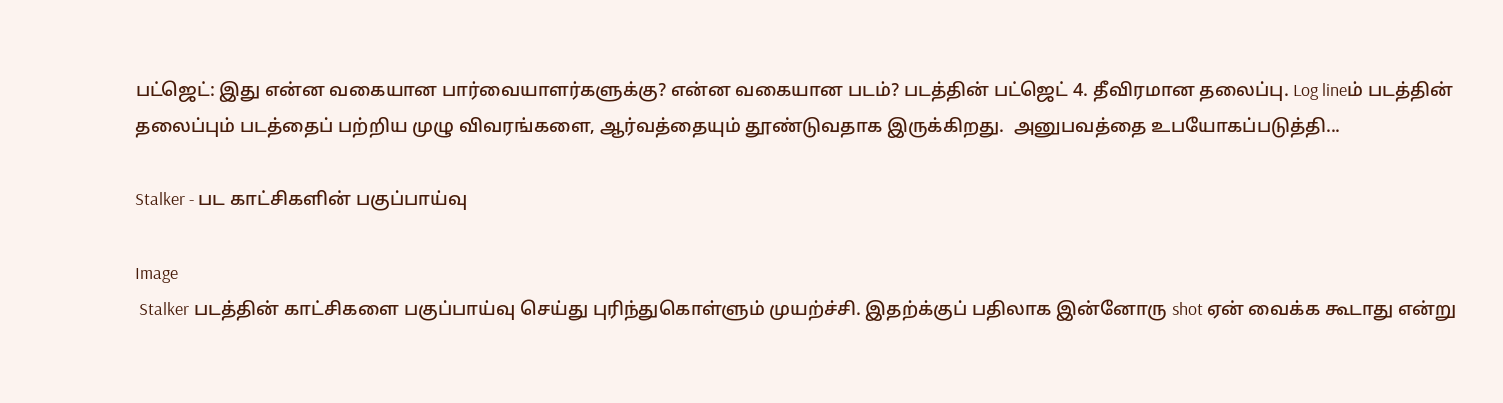பட்ஜெட்: இது என்ன வகையான பார்வையாளர்களுக்கு? என்ன வகையான படம்? படத்தின் பட்ஜெட் 4. தீவிரமான தலைப்பு. Log lineம் படத்தின் தலைப்பும் படத்தைப் பற்றிய முழு விவரங்களை, ஆர்வத்தையும் தூண்டுவதாக இருக்கிறது.  அனுபவத்தை உபயோகப்படுத்தி...

Stalker - பட காட்சிகளின் பகுப்பாய்வு

Image
 Stalker படத்தின் காட்சிகளை பகுப்பாய்வு செய்து புரிந்துகொள்ளும் முயற்ச்சி. இதற்க்குப் பதிலாக இன்னோரு shot ஏன் வைக்க கூடாது என்று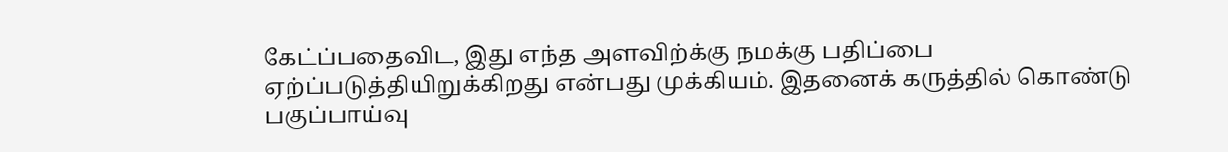கேட்ப்பதைவிட, இது எந்த அளவிற்க்கு நமக்கு பதிப்பை ஏற்ப்படுத்தியிறுக்கிறது என்பது முக்கியம். இதனைக் கருத்தில் கொண்டு பகுப்பாய்வு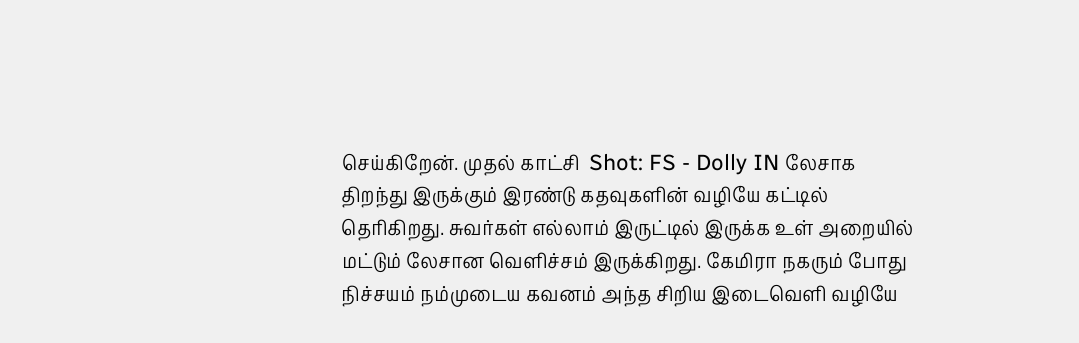செய்கிறேன். முதல் காட்சி  Shot: FS - Dolly IN லேசாக திறந்து இருக்கும் இரண்டு கதவுகளின் வழியே கட்டில் தெரிகிறது. சுவர்கள் எல்லாம் இருட்டில் இருக்க உள் அறையில் மட்டும் லேசான வெளிச்சம் இருக்கிறது. கேமிரா நகரும் போது நிச்சயம் நம்முடைய கவனம் அந்த சிறிய இடைவெளி வழியே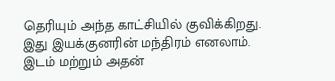தெரியும் அந்த காட்சியில் குவிக்கிறது. இது இயக்குனரின் மந்திரம் எனலாம். இடம் மற்றும் அதன்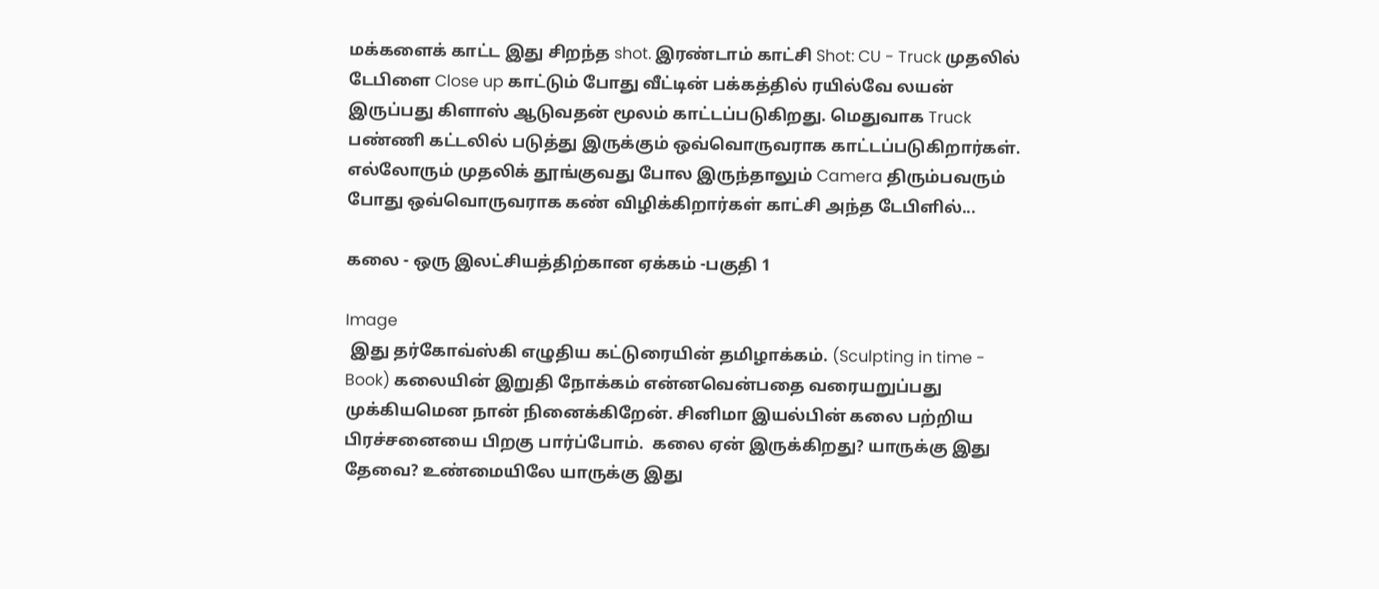மக்களைக் காட்ட இது சிறந்த shot. இரண்டாம் காட்சி Shot: CU - Truck முதலில் டேபிளை Close up காட்டும் போது வீட்டின் பக்கத்தில் ரயில்வே லயன் இருப்பது கிளாஸ் ஆடுவதன் மூலம் காட்டப்படுகிறது. மெதுவாக Truck பண்ணி கட்டலில் படுத்து இருக்கும் ஒவ்வொருவராக காட்டப்படுகிறார்கள். எல்லோரும் முதலிக் தூங்குவது போல இருந்தாலும் Camera திரும்பவரும் போது ஒவ்வொருவராக கண் விழிக்கிறார்கள் காட்சி அந்த டேபிளில்...

கலை - ஒரு இலட்சியத்திற்கான ஏக்கம் -பகுதி 1

Image
 இது தர்கோவ்ஸ்கி எழுதிய கட்டுரையின் தமிழாக்கம். (Sculpting in time - Book) கலையின் இறுதி நோக்கம் என்னவென்பதை வரையறுப்பது முக்கியமென நான் நினைக்கிறேன். சினிமா இயல்பின் கலை பற்றிய பிரச்சனையை பிறகு பார்ப்போம்.  கலை ஏன் இருக்கிறது? யாருக்கு இது தேவை? உண்மையிலே யாருக்கு இது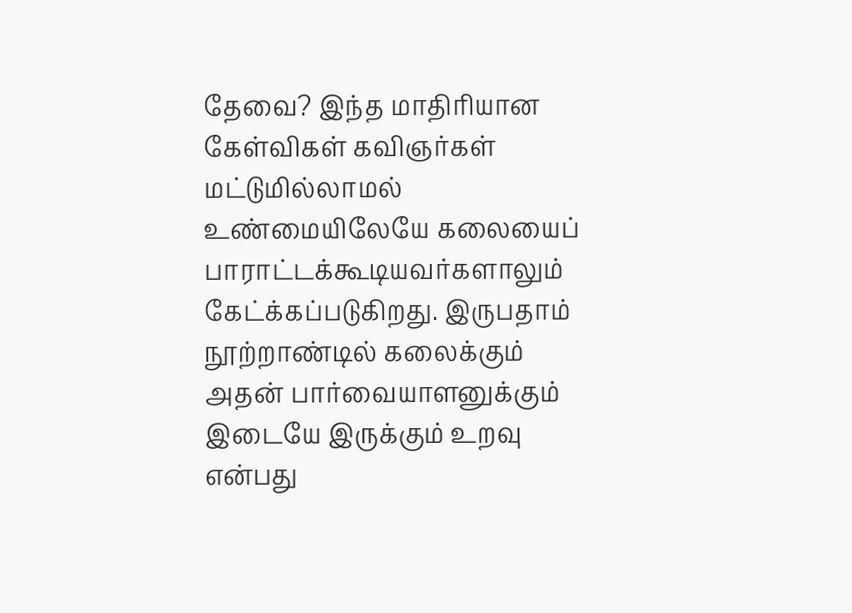தேவை? இந்த மாதிரியான கேள்விகள் கவிஞர்கள் மட்டுமில்லாமல் உண்மையிலேயே கலையைப் பாராட்டக்கூடியவர்களாலும் கேட்க்கப்படுகிறது. இருபதாம் நூற்றாண்டில் கலைக்கும் அதன் பார்வையாளனுக்கும் இடையே இருக்கும் உறவு என்பது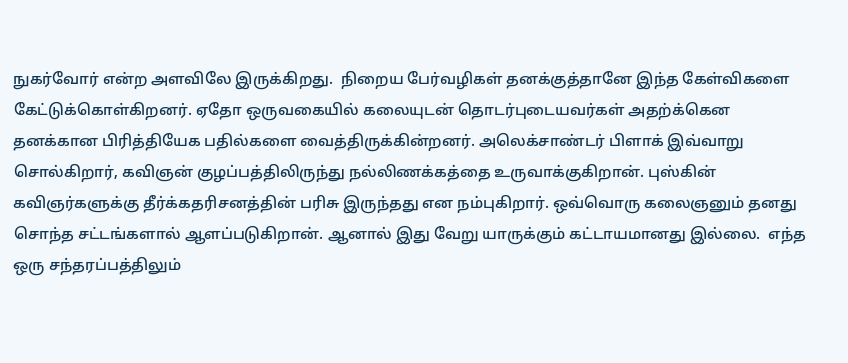நுகர்வோர் என்ற அளவிலே இருக்கிறது.  நிறைய பேர்வழிகள் தனக்குத்தானே இந்த கேள்விகளை கேட்டுக்கொள்கிறனர். ஏதோ ஒருவகையில் கலையுடன் தொடர்புடையவர்கள் அதற்க்கென தனக்கான பிரித்தியேக பதில்களை வைத்திருக்கின்றனர். அலெக்சாண்டர் பிளாக் இவ்வாறு சொல்கிறார், கவிஞன் குழப்பத்திலிருந்து நல்லிணக்கத்தை உருவாக்குகிறான். புஸ்கின் கவிஞர்களுக்கு தீர்க்கதரிசனத்தின் பரிசு இருந்தது என நம்புகிறார். ஒவ்வொரு கலைஞனும் தனது சொந்த சட்டங்களால் ஆளப்படுகிறான். ஆனால் இது வேறு யாருக்கும் கட்டாயமானது இல்லை.  எந்த ஒரு சந்தரப்பத்திலும்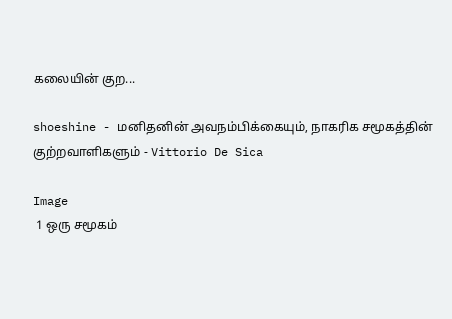கலையின் குற...

shoeshine - மனிதனின் அவநம்பிக்கையும், நாகரிக சமூகத்தின் குற்றவாளிகளும் - Vittorio De Sica

Image
 1 ஒரு சமூகம்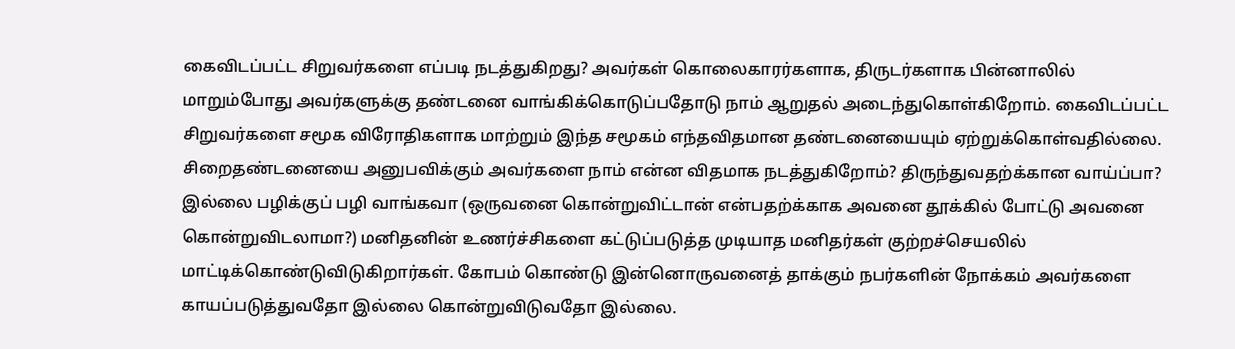கைவிடப்பட்ட சிறுவர்களை எப்படி நடத்துகிறது? அவர்கள் கொலைகாரர்களாக, திருடர்களாக பின்னாலில் மாறும்போது அவர்களுக்கு தண்டனை வாங்கிக்கொடுப்பதோடு நாம் ஆறுதல் அடைந்துகொள்கிறோம். கைவிடப்பட்ட சிறுவர்களை சமூக விரோதிகளாக மாற்றும் இந்த சமூகம் எந்தவிதமான தண்டனையையும் ஏற்றுக்கொள்வதில்லை.  சிறைதண்டனையை அனுபவிக்கும் அவர்களை நாம் என்ன விதமாக நடத்துகிறோம்? திருந்துவதற்க்கான வாய்ப்பா? இல்லை பழிக்குப் பழி வாங்கவா (ஒருவனை கொன்றுவிட்டான் என்பதற்க்காக அவனை தூக்கில் போட்டு அவனை கொன்றுவிடலாமா?) மனிதனின் உணர்ச்சிகளை கட்டுப்படுத்த முடியாத மனிதர்கள் குற்றச்செயலில் மாட்டிக்கொண்டுவிடுகிறார்கள். கோபம் கொண்டு இன்னொருவனைத் தாக்கும் நபர்களின் நோக்கம் அவர்களை காயப்படுத்துவதோ இல்லை கொன்றுவிடுவதோ இல்லை.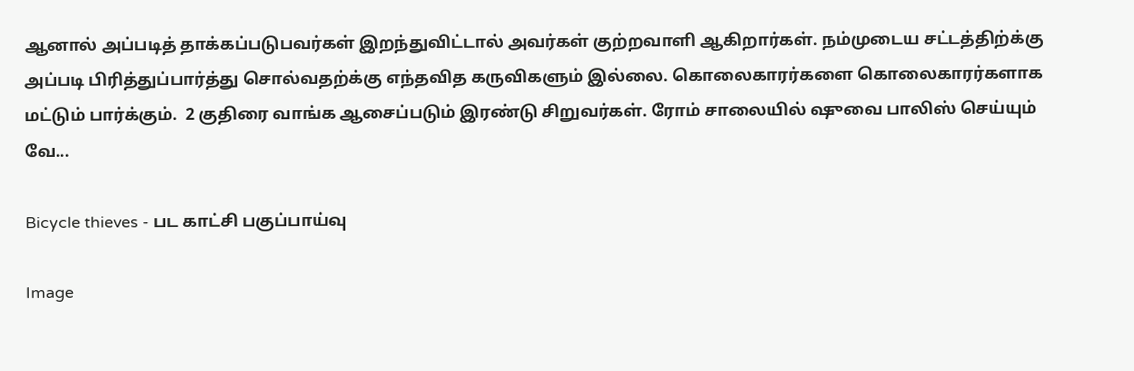ஆனால் அப்படித் தாக்கப்படுபவர்கள் இறந்துவிட்டால் அவர்கள் குற்றவாளி ஆகிறார்கள். நம்முடைய சட்டத்திற்க்கு அப்படி பிரித்துப்பார்த்து சொல்வதற்க்கு எந்தவித கருவிகளும் இல்லை. கொலைகாரர்களை கொலைகாரர்களாக மட்டும் பார்க்கும்.  2 குதிரை வாங்க ஆசைப்படும் இரண்டு சிறுவர்கள். ரோம் சாலையில் ஷுவை பாலிஸ் செய்யும் வே...

Bicycle thieves - பட காட்சி பகுப்பாய்வு

Image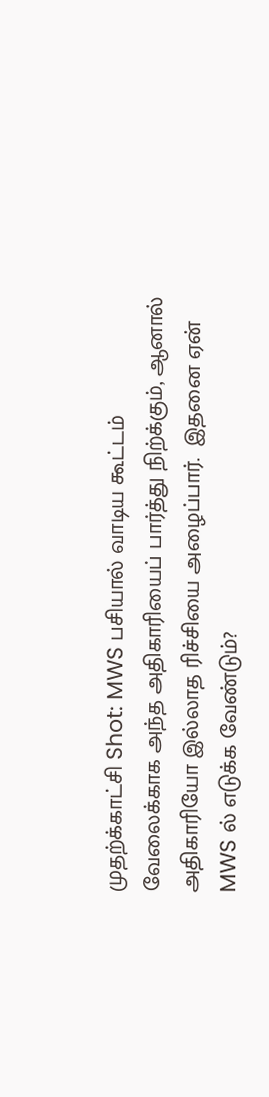முதற்க்காட்சி Shot: MWS பசியால் வாடிய கூட்டம் வேலைக்காக அந்த அதிகாரியைப் பார்த்து நிற்க்கும், ஆனால் அதிகாரியோ இல்லாத ரிச்சியை அழைப்பார்.  இதனை ஏன் MWS ல் எடுக்க வேண்டும்?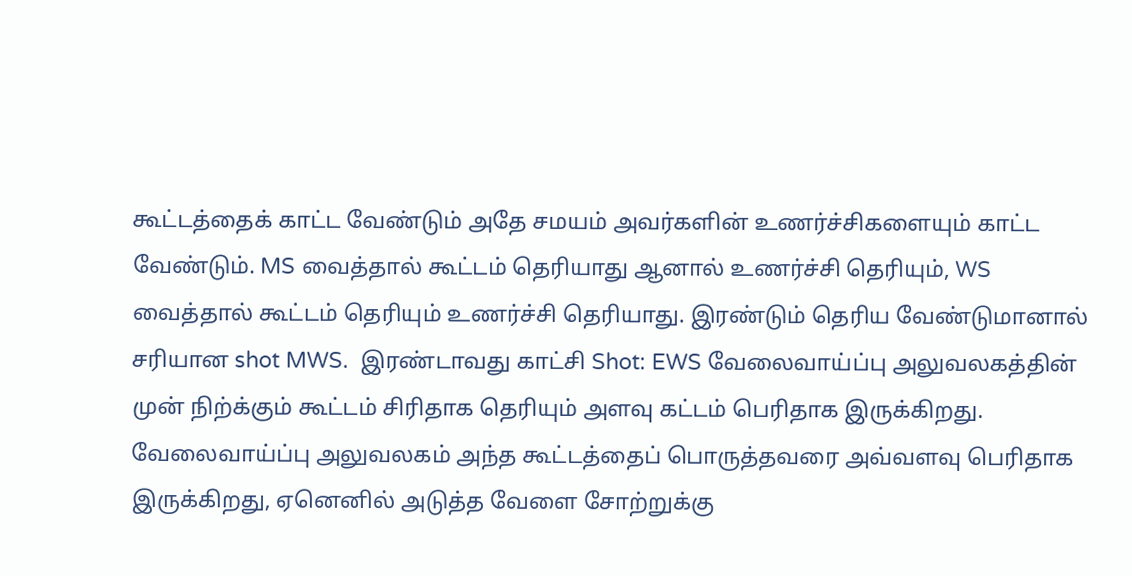கூட்டத்தைக் காட்ட வேண்டும் அதே சமயம் அவர்களின் உணர்ச்சிகளையும் காட்ட வேண்டும். MS வைத்தால் கூட்டம் தெரியாது ஆனால் உணர்ச்சி தெரியும், WS வைத்தால் கூட்டம் தெரியும் உணர்ச்சி தெரியாது. இரண்டும் தெரிய வேண்டுமானால் சரியான shot MWS.  இரண்டாவது காட்சி Shot: EWS வேலைவாய்ப்பு அலுவலகத்தின் முன் நிற்க்கும் கூட்டம் சிரிதாக தெரியும் அளவு கட்டம் பெரிதாக இருக்கிறது. வேலைவாய்ப்பு அலுவலகம் அந்த கூட்டத்தைப் பொருத்தவரை அவ்வளவு பெரிதாக இருக்கிறது, ஏனெனில் அடுத்த வேளை சோற்றுக்கு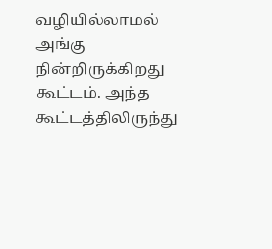வழியில்லாமல் அங்கு நின்றிருக்கிறது கூட்டம். அந்த கூட்டத்திலிருந்து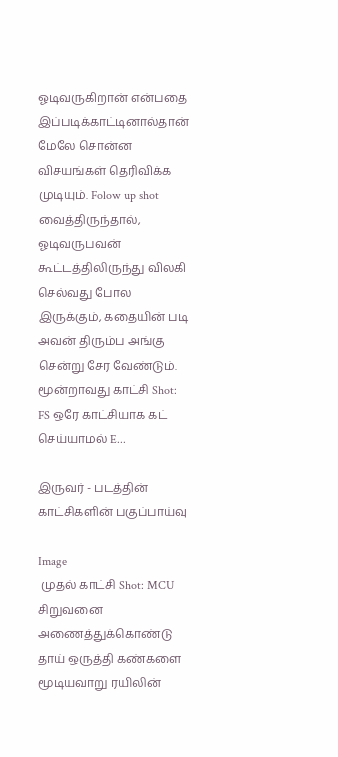ஓடிவருகிறான் என்பதை இப்படிக்காட்டினால்தான் மேலே சொன்ன விசயங்கள் தெரிவிக்க முடியும். Folow up shot வைத்திருந்தால், ஓடிவருபவன் கூட்டத்திலிருந்து விலகி செல்வது போல இருக்கும், கதையின் படி அவன் திரும்ப அங்கு சென்று சேர வேண்டும்.  மூன்றாவது காட்சி Shot: FS ஒரே காட்சியாக கட் செய்யாமல் E...

இருவர் - படத்தின் காட்சிகளின் பகுப்பாய்வு

Image
 முதல் காட்சி Shot: MCU சிறுவனை அணைத்துக்கொண்டு தாய் ஒருத்தி கண்களை மூடியவாறு ரயிலின்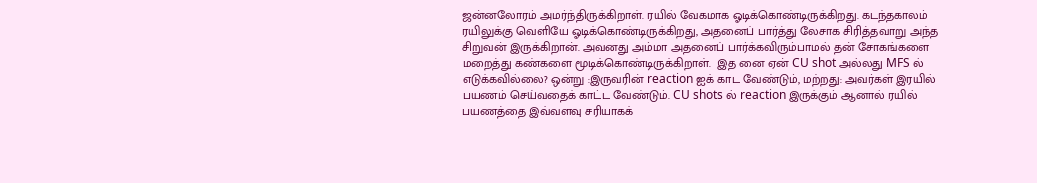ஜன்னலோரம் அமர்ந்திருக்கிறாள். ரயில் வேகமாக ஓடிக்கொண்டிருக்கிறது. கடந்தகாலம் ரயிலுக்கு வெளியே ஓடிக்கொண்டிருக்கிறது, அதனைப் பார்த்து லேசாக சிரித்தவாறு அந்த சிறுவன் இருக்கிறான். அவனது அம்மா அதனைப் பார்க்கவிரும்பாமல் தன் சோகங்களை மறைத்து கண்களை மூடிக்கொண்டிருக்கிறாள்.  இத னை ஏன் CU shot அல்லது MFS ல் எடுக்கவில்லை? ஒன்று :இருவரின் reaction ஐக் காட வேண்டும், மற்றது: அவர்கள் இரயில் பயணம் செய்வதைக் காட்ட வேண்டும். CU shots ல் reaction இருக்கும் ஆனால் ரயில் பயணத்தை இவ்வளவு சரியாகக்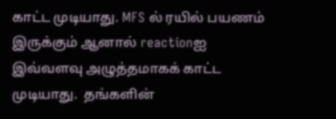காட்ட முடியாது. MFS ல் ரயில் பயணம் இருக்கும் ஆனால் reactionஐ இவ்வளவு அழுத்தமாகக் காட்ட முடியாது.  தங்களின்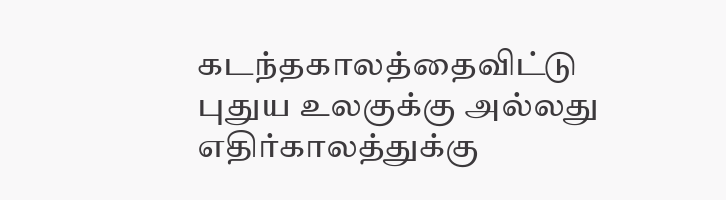கடந்தகாலத்தைவிட்டு புதுய உலகுக்கு அல்லது எதிர்காலத்துக்கு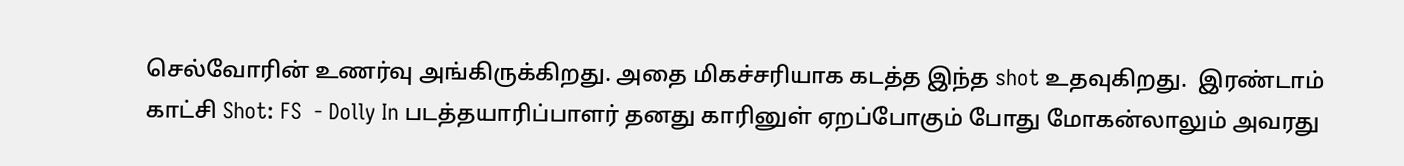செல்வோரின் உணர்வு அங்கிருக்கிறது. அதை மிகச்சரியாக கடத்த இந்த shot உதவுகிறது.  இரண்டாம் காட்சி Shot: FS  - Dolly In படத்தயாரிப்பாளர் தனது காரினுள் ஏறப்போகும் போது மோகன்லாலும் அவரது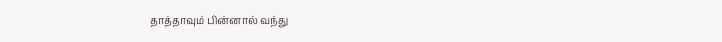தாத்தாவும் பின்னால் வந்து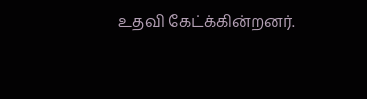உதவி கேட்க்கின்றனர்.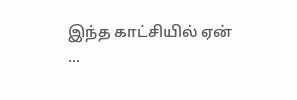இந்த காட்சியில் ஏன் ...